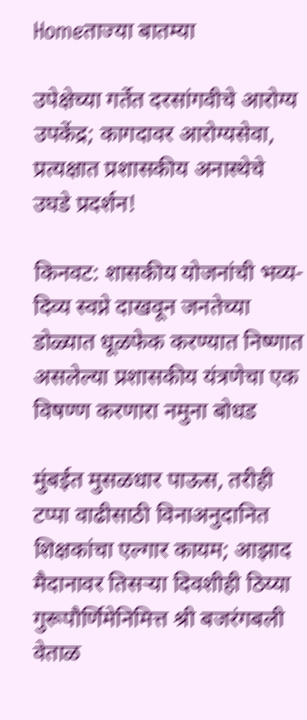Homeताज्या बातम्या

उपेक्षेच्या गर्तेत दरसांगवीचे आरोग्य उपकेंद्र; कागदावर आरोग्यसेवा, प्रत्यक्षात प्रशासकीय अनास्थेचे उघडे प्रदर्शन!

किनवट: शासकीय योजनांची भव्य-दिव्य स्वप्ने दाखवून जनतेच्या डोळ्यात धूळफेक करण्यात निष्णात असलेल्या प्रशासकीय यंत्रणेचा एक विषण्ण करणारा नमुना बोधड

मुंबईत मुसळधार पाऊस, तरीही टप्पा वाढीसाठी विनाअनुदानित शिक्षकांचा एल्गार कायम; आझाद मैदानावर तिसऱ्या दिवशीही ठिय्या
गुरूपौर्णिमेनिमित्त श्री बजरंगबली वेताळ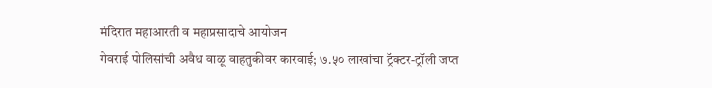मंदिरात महाआरती व महाप्रसादाचे आयोजन
गेवराई पोलिसांची अवैध वाळू वाहतुकीवर कारवाई; ७.५० लाखांचा ट्रॅक्टर-ट्रॉली जप्त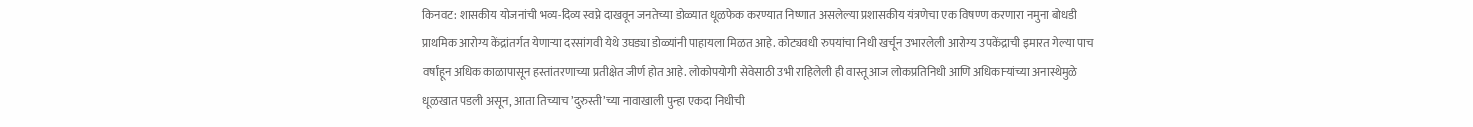किनवट: शासकीय योजनांची भव्य-दिव्य स्वप्ने दाखवून जनतेच्या डोळ्यात धूळफेक करण्यात निष्णात असलेल्या प्रशासकीय यंत्रणेचा एक विषण्ण करणारा नमुना बोधडी प्राथमिक आरोग्य केंद्रांतर्गत येणार्‍या दरसांगवी येथे उघड्या डोळ्यांनी पाहायला मिळत आहे. कोट्यवधी रुपयांचा निधी खर्चून उभारलेली आरोग्य उपकेंद्राची इमारत गेल्या पाच वर्षांहून अधिक काळापासून हस्तांतरणाच्या प्रतीक्षेत जीर्ण होत आहे. लोकोपयोगी सेवेसाठी उभी राहिलेली ही वास्तू आज लोकप्रतिनिधी आणि अधिकार्‍यांच्या अनास्थेमुळे धूळखात पडली असून, आता तिच्याच ’दुरुस्ती’च्या नावाखाली पुन्हा एकदा निधीची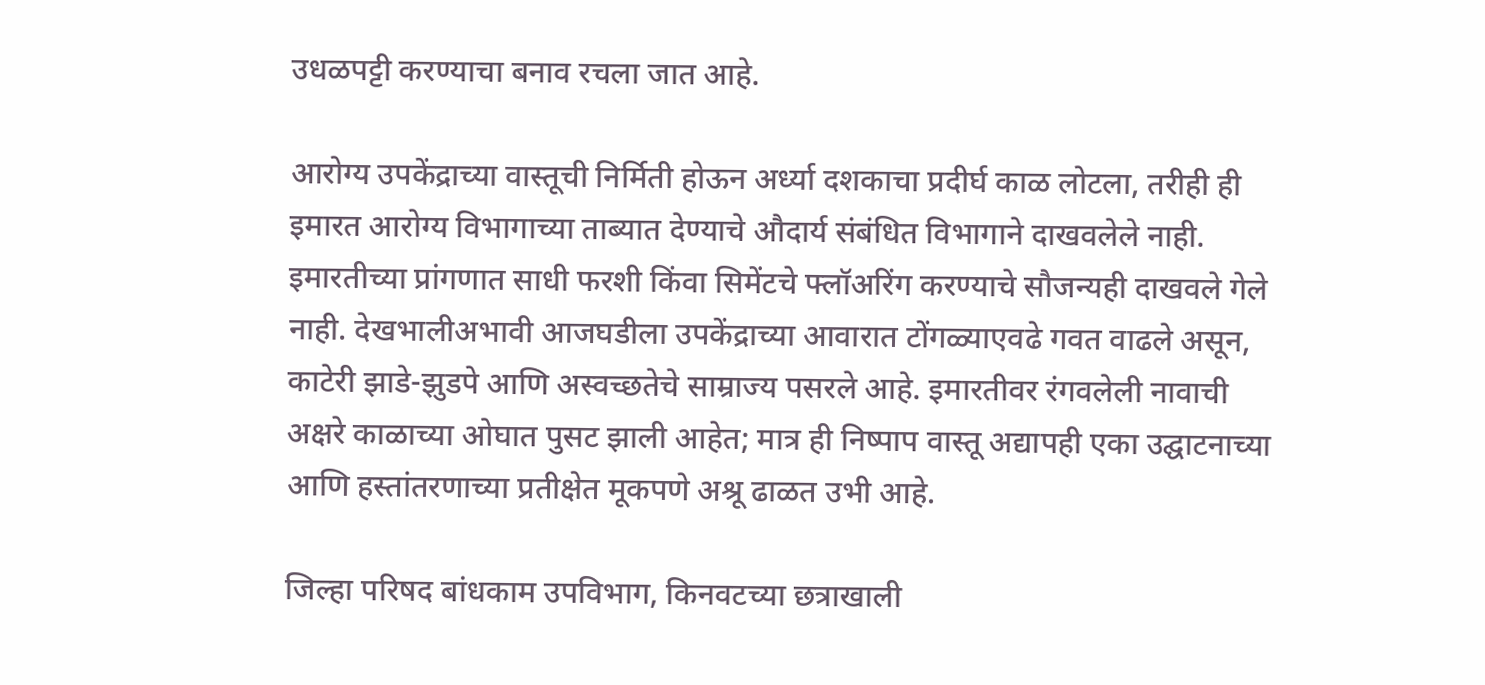उधळपट्टी करण्याचा बनाव रचला जात आहे.

आरोग्य उपकेंद्राच्या वास्तूची निर्मिती होऊन अर्ध्या दशकाचा प्रदीर्घ काळ लोटला, तरीही ही इमारत आरोग्य विभागाच्या ताब्यात देण्याचे औदार्य संबंधित विभागाने दाखवलेले नाही. इमारतीच्या प्रांगणात साधी फरशी किंवा सिमेंटचे फ्लॉअरिंग करण्याचे सौजन्यही दाखवले गेले नाही. देखभालीअभावी आजघडीला उपकेंद्राच्या आवारात टोंगळ्याएवढे गवत वाढले असून, काटेरी झाडे-झुडपे आणि अस्वच्छतेचे साम्राज्य पसरले आहे. इमारतीवर रंगवलेली नावाची अक्षरे काळाच्या ओघात पुसट झाली आहेत; मात्र ही निष्पाप वास्तू अद्यापही एका उद्घाटनाच्या आणि हस्तांतरणाच्या प्रतीक्षेत मूकपणे अश्रू ढाळत उभी आहे.

जिल्हा परिषद बांधकाम उपविभाग, किनवटच्या छत्राखाली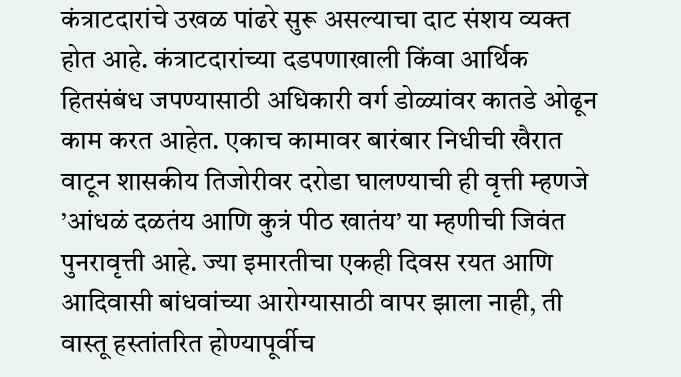कंत्राटदारांचे उखळ पांढरे सुरू असल्याचा दाट संशय व्यक्त होत आहे. कंत्राटदारांच्या दडपणाखाली किंवा आर्थिक हितसंबंध जपण्यासाठी अधिकारी वर्ग डोळ्यांवर कातडे ओढून काम करत आहेत. एकाच कामावर बारंबार निधीची खैरात वाटून शासकीय तिजोरीवर दरोडा घालण्याची ही वृत्ती म्हणजे ’आंधळं दळतंय आणि कुत्रं पीठ खातंय’ या म्हणीची जिवंत पुनरावृत्ती आहे. ज्या इमारतीचा एकही दिवस रयत आणि आदिवासी बांधवांच्या आरोग्यासाठी वापर झाला नाही, ती वास्तू हस्तांतरित होण्यापूर्वीच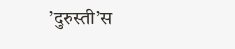’दुरुस्ती’स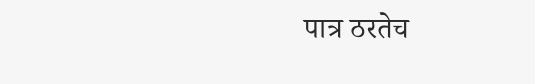पात्र ठरतेच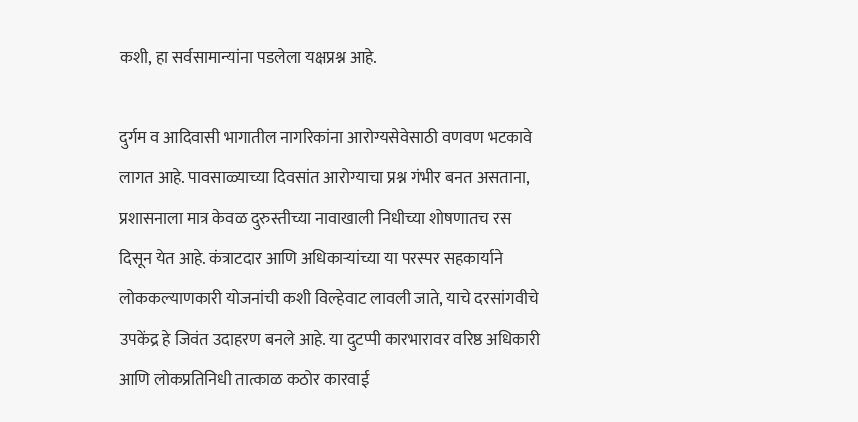कशी, हा सर्वसामान्यांना पडलेला यक्षप्रश्न आहे.

दुर्गम व आदिवासी भागातील नागरिकांना आरोग्यसेवेसाठी वणवण भटकावे लागत आहे. पावसाळ्याच्या दिवसांत आरोग्याचा प्रश्न गंभीर बनत असताना, प्रशासनाला मात्र केवळ दुरुस्तीच्या नावाखाली निधीच्या शोषणातच रस दिसून येत आहे. कंत्राटदार आणि अधिकार्‍यांच्या या परस्पर सहकार्याने लोककल्याणकारी योजनांची कशी विल्हेवाट लावली जाते, याचे दरसांगवीचे उपकेंद्र हे जिवंत उदाहरण बनले आहे. या दुटप्पी कारभारावर वरिष्ठ अधिकारी आणि लोकप्रतिनिधी तात्काळ कठोर कारवाई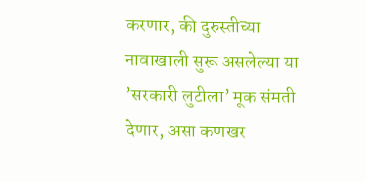करणार, की दुरुस्तीच्या नावाखाली सुरू असलेल्या या ’सरकारी लुटीला’ मूक संमती देणार, असा कणखर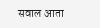सवाल आता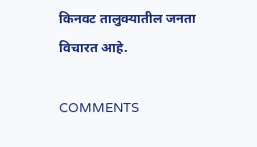किनवट तालुक्यातील जनता विचारत आहे.

COMMENTS